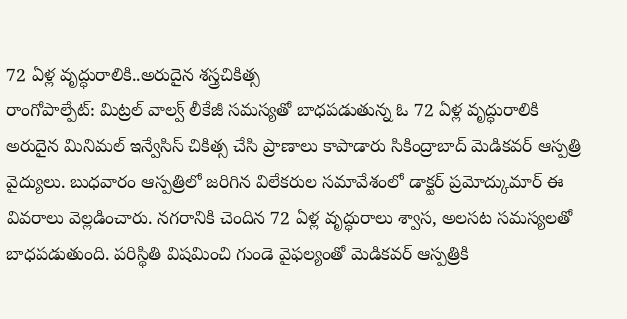72 ఏళ్ల వృద్ధురాలికి..అరుదైన శస్త్రచికిత్స
రాంగోపాల్పేట్: మిట్రల్ వాల్వ్ లీకేజీ సమస్యతో బాధపడుతున్న ఓ 72 ఏళ్ల వృద్ధురాలికి అరుదైన మినిమల్ ఇన్వేసిస్ చికిత్స చేసి ప్రాణాలు కాపాడారు సికింద్రాబాద్ మెడికవర్ ఆస్పత్రి వైద్యులు. బుధవారం ఆస్పత్రిలో జరిగిన విలేకరుల సమావేశంలో డాక్టర్ ప్రమోద్కుమార్ ఈ వివరాలు వెల్లడించారు. నగరానికి చెందిన 72 ఏళ్ల వృద్ధురాలు శ్వాస, అలసట సమస్యలతో బాధపడుతుంది. పరిస్థితి విషమించి గుండె వైఫల్యంతో మెడికవర్ ఆస్పత్రికి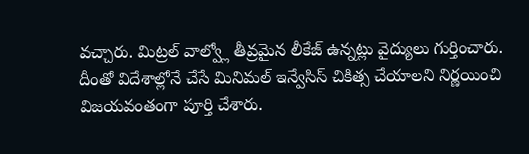వచ్చారు. మిట్రల్ వాల్వ్లో తీవ్రమైన లీకేజ్ ఉన్నట్లు వైద్యులు గుర్తించారు. దీంతో విదేశాల్లోనే చేసే మినిమల్ ఇన్వేసిస్ చికిత్స చేయాలని నిర్ణయించి విజయవంతంగా పూర్తి చేశారు.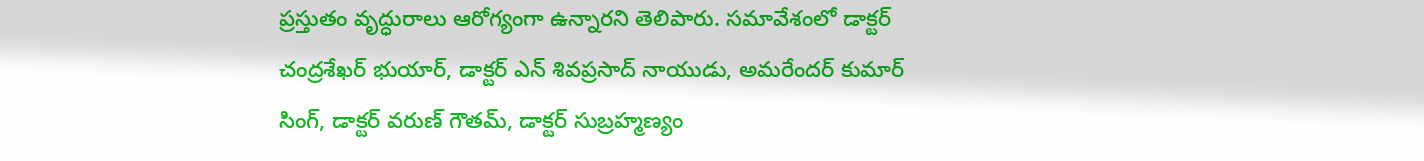ప్రస్తుతం వృద్ధురాలు ఆరోగ్యంగా ఉన్నారని తెలిపారు. సమావేశంలో డాక్టర్ చంద్రశేఖర్ భుయార్, డాక్టర్ ఎన్ శివప్రసాద్ నాయుడు, అమరేందర్ కుమార్ సింగ్, డాక్టర్ వరుణ్ గౌతమ్, డాక్టర్ సుబ్రహ్మణ్యం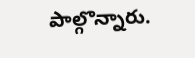పాల్గొన్నారు.